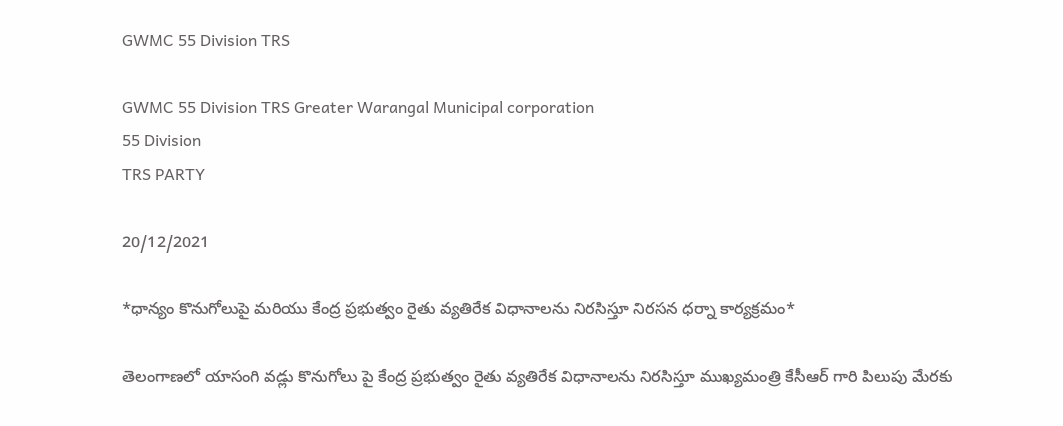GWMC 55 Division TRS

GWMC 55 Division TRS Greater Warangal Municipal corporation
55 Division
TRS PARTY

20/12/2021

*ధాన్యం కొనుగోలుపై మరియు కేంద్ర ప్రభుత్వం రైతు వ్యతిరేక విధానాలను నిరసిస్తూ నిరసన ధర్నా కార్యక్రమం*

తెలంగాణలో యాసంగి వడ్లు కొనుగోలు పై కేంద్ర ప్రభుత్వం రైతు వ్యతిరేక విధానాలను నిరసిస్తూ ముఖ్యమంత్రి కేసీఆర్ గారి పిలుపు మేరకు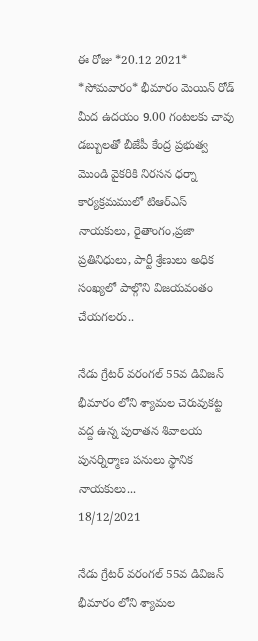ఈ రోజు *20.12 2021* *సోమవారం* భీమారం మెయిన్ రోడ్ మీద ఉదయం 9.00 గంటలకు చావు డబ్బులతో బీజేపీ కేంద్ర ప్రభుత్వ మొండి వైకరికి నిరసన ధర్నా కార్యక్రమములో టిఆర్ఎస్ నాయకులు, రైతాంగం,ప్రజా ప్రతినిధులు, పార్టీ శ్రేణులు అధిక సంఖ్యలో పాల్గొని విజయవంతం చేయగలరు..

నేడు గ్రేటర్ వరంగల్ 55వ డివిజన్ భీమారం లోని శ్యామల చెరువుకట్ట వద్ద ఉన్న పురాతన శివాలయ పునర్నిర్మాణ పనులు స్థానిక నాయకులు...
18/12/2021

నేడు గ్రేటర్ వరంగల్ 55వ డివిజన్ భీమారం లోని శ్యామల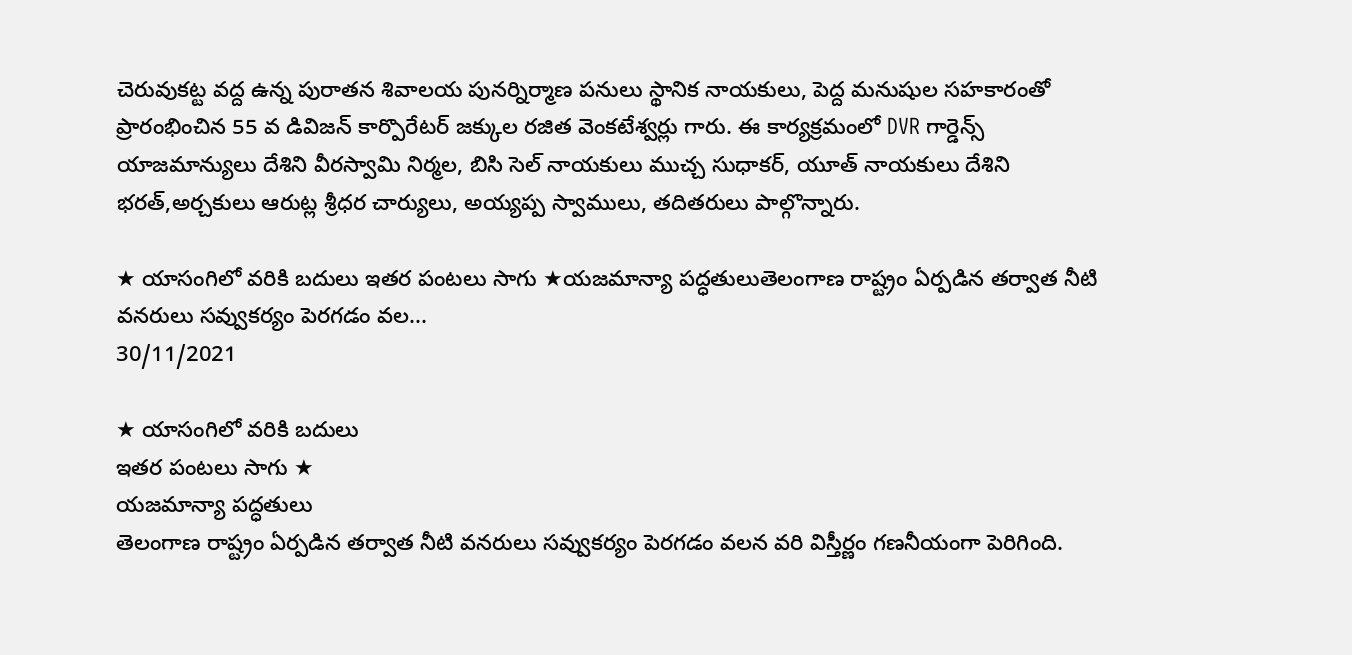చెరువుకట్ట వద్ద ఉన్న పురాతన శివాలయ పునర్నిర్మాణ పనులు స్థానిక నాయకులు, పెద్ద మనుషుల సహకారంతో ప్రారంభించిన 55 వ డివిజన్ కార్పొరేటర్ జక్కుల రజిత వెంకటేశ్వర్లు గారు. ఈ కార్యక్రమంలో DVR గార్డెన్స్ యాజమాన్యులు దేశిని వీరస్వామి నిర్మల, బిసి సెల్ నాయకులు ముచ్చ సుధాకర్, యూత్ నాయకులు దేశిని భరత్,అర్చకులు ఆరుట్ల శ్రీధర చార్యులు, అయ్యప్ప స్వాములు, తదితరులు పాల్గొన్నారు.

★ యాసంగిలో వరికి బదులు ఇతర పంటలు సాగు ★యజమాన్యా పద్ధతులుతెలంగాణ రాష్ట్రం ఏర్పడిన తర్వాత నీటి వనరులు సవ్వుకర్యం పెరగడం వల...
30/11/2021

★ యాసంగిలో వరికి బదులు
ఇతర పంటలు సాగు ★
యజమాన్యా పద్ధతులు
తెలంగాణ రాష్ట్రం ఏర్పడిన తర్వాత నీటి వనరులు సవ్వుకర్యం పెరగడం వలన వరి విస్తీర్ణం గణనీయంగా పెరిగింది.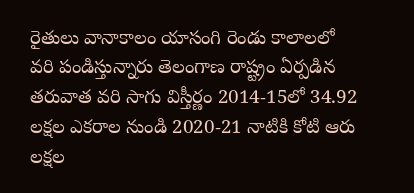రైతులు వానాకాలం యాసంగి రెండు కాలాలలో వరి పండిస్తున్నారు తెలంగాణ రాష్ట్రం ఏర్పడిన తరువాత వరి సాగు విస్తీర్ణం 2014-15లో 34.92 లక్షల ఎకరాల నుండి 2020-21 నాటికి కోటి ఆరు లక్షల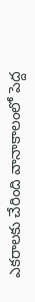ఎకరాలకు చేరింది వానాకాలంలో పెద్ద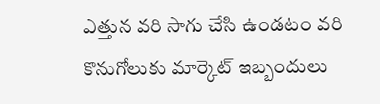ఎత్తున వరి సాగు చేసి ఉండటం వరి కొనుగోలుకు మార్కెట్ ఇబ్బందులు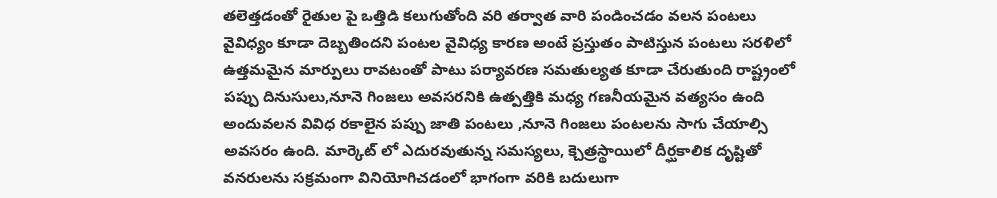తలెత్తడంతో రైతుల పై ఒత్తిడి కలుగుతోంది వరి తర్వాత వారి పండించడం వలన పంటలు వైవిధ్యం కూడా దెబ్బతిందని పంటల వైవిధ్య కారణ అంటే ప్రస్తుతం పాటిస్తున పంటలు సరళిలో ఉత్తమమైన మార్పులు రావటంతో పాటు పర్యావరణ సమతుల్యత కూడా చేరుతుంది రాష్ట్రంలో పప్పు దినుసులు,నూనె గింజలు అవసరనికి ఉత్పత్తికి మధ్య గణనీయమైన వత్యసం ఉంది అందువలన వివిధ రకాలైన పప్పు జాతి పంటలు ,నూనె గింజలు పంటలను సాగు చేయాల్సి అవసరం ఉంది. మార్కెట్ లో ఎదురవుతున్న సమస్యలు, క్చెత్రస్థాయిలో దీర్ఘకాలిక దృష్టితో వనరులను సక్రమంగా వినియోగిచడంలో భాగంగా వరికి బదులుగా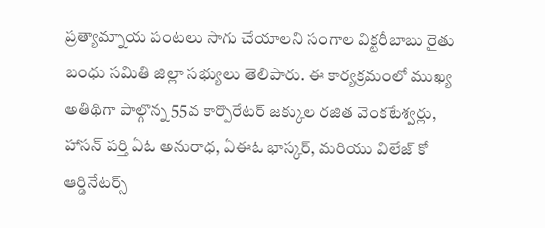ప్రత్యామ్నాయ పంటలు సాగు చేయాలని సంగాల విక్టరీబాబు రైతు బంధు సమితి జిల్లా సభ్యులు తెలిపారు. ఈ కార్యక్రమంలో ముఖ్య అతిథిగా పాల్గొన్న 55వ కార్పొరేటర్ జక్కుల రజిత వెంకటేశ్వర్లు, హాసన్ పర్తి ఏఓ అనురాధ, ఏఈఓ భాస్కర్, మరియు విలేజ్ కో ఆర్డినేటర్స్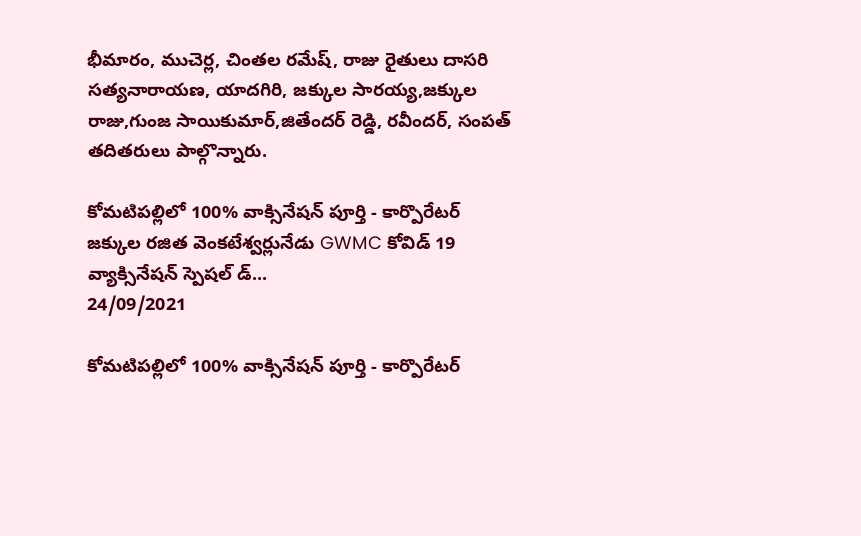భీమారం, ముచెర్ల, చింతల రమేష్, రాజు రైతులు దాసరి సత్యనారాయణ, యాదగిరి, జక్కుల సారయ్య,జక్కుల రాజు,గుంజ సాయికుమార్,జితేందర్ రెడ్డి, రవీందర్, సంపత్ తదితరులు పాల్గొన్నారు.

కోమటిపల్లిలో 100% వాక్సినేషన్ పూర్తి - కార్పొరేటర్ జక్కుల రజిత వెంకటేశ్వర్లునేడు GWMC కోవిడ్ 19 వ్యాక్సినేషన్ స్పెషల్ డ్...
24/09/2021

కోమటిపల్లిలో 100% వాక్సినేషన్ పూర్తి - కార్పొరేటర్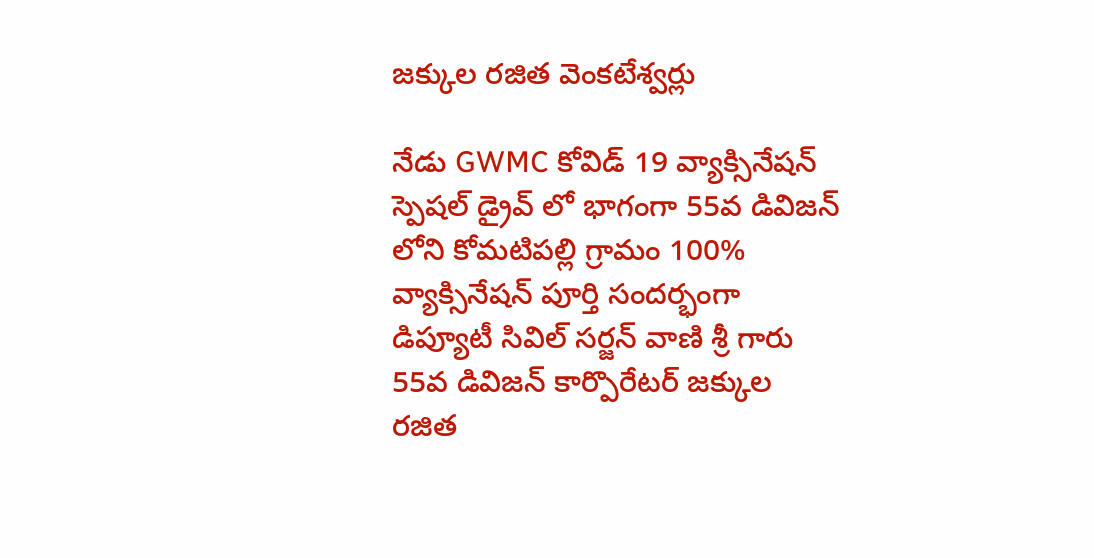జక్కుల రజిత వెంకటేశ్వర్లు

నేడు GWMC కోవిడ్ 19 వ్యాక్సినేషన్ స్పెషల్ డ్రైవ్ లో భాగంగా 55వ డివిజన్ లోని కోమటిపల్లి గ్రామం 100% వ్యాక్సినేషన్ పూర్తి సందర్భంగా డిప్యూటీ సివిల్ సర్జన్ వాణి శ్రీ గారు 55వ డివిజన్ కార్పొరేటర్ జక్కుల రజిత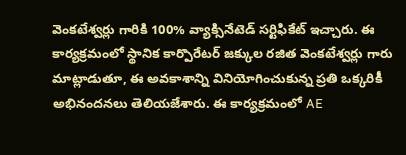వెంకటేశ్వర్లు గారికి 100% వ్యాక్సినేటెడ్ సర్టిఫికేట్ ఇచ్చారు. ఈ కార్యక్రమంలో స్థానిక కార్పొరేటర్ జక్కుల రజిత వెంకటేశ్వర్లు గారు మాట్లాడుతూ, ఈ అవకాశాన్ని వినియోగించుకున్న ప్రతి ఒక్కరికీ అభినందనలు తెలియజేశారు. ఈ కార్యక్రమంలో AE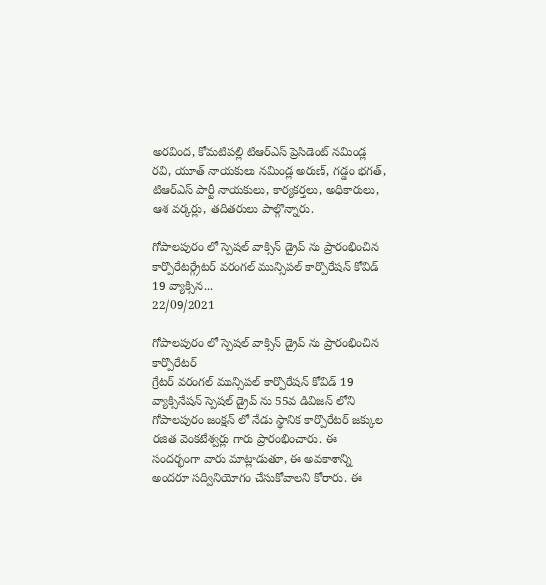అరవింద, కోమటిపల్లి టిఆర్ఎస్ ప్రెసిడెంట్ నమిండ్ల రవి, యూత్ నాయకులు నమిండ్ల అరుణ్, గడ్డం భగత్, టిఆర్ఎస్ పార్టీ నాయకులు, కార్యకర్తలు, అధికారులు, ఆశ వర్కర్లు, తదితరులు పాల్గొన్నారు.

గోపాలపురం లో స్పెషల్ వాక్సిన్ డ్రైవ్ ను ప్రారంభించిన కార్పొరేటర్గ్రేటర్ వరంగల్ మున్సిపల్ కార్పొరేషన్ కోవిడ్ 19 వ్యాక్సిన...
22/09/2021

గోపాలపురం లో స్పెషల్ వాక్సిన్ డ్రైవ్ ను ప్రారంభించిన కార్పొరేటర్
గ్రేటర్ వరంగల్ మున్సిపల్ కార్పొరేషన్ కోవిడ్ 19 వ్యాక్సినేషన్ స్పెషల్ డ్రైవ్ ను 55వ డివిజన్ లోని గోపాలపురం జంక్షన్ లో నేడు స్థానిక కార్పొరేటర్ జక్కుల రజిత వెంకటేశ్వర్లు గారు ప్రారంభించారు. ఈ సందర్భంగా వారు మాట్లాడుతూ, ఈ అవకాశాన్ని అందరూ సద్వినియోగం చేసుకోవాలని కోరారు. ఈ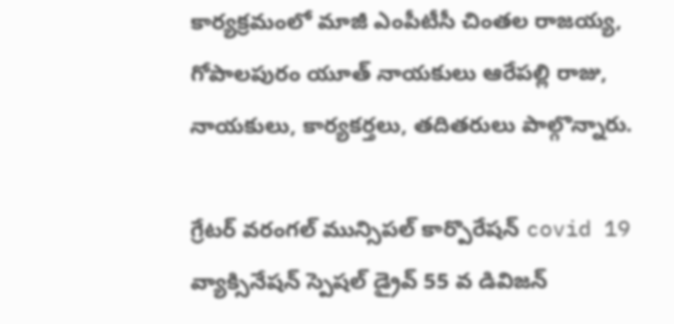కార్యక్రమంలో మాజీ ఎంపీటీసీ చింతల రాజయ్య, గోపాలపురం యూత్ నాయకులు ఆరేపల్లి రాజు, నాయకులు, కార్యకర్తలు, తదితరులు పాల్గొన్నారు.

గ్రేటర్ వరంగల్ మున్సిపల్ కార్పొరేషన్ covid 19  వ్యాక్సినేషన్ స్పెషల్ డ్రైవ్ 55 వ డివిజన్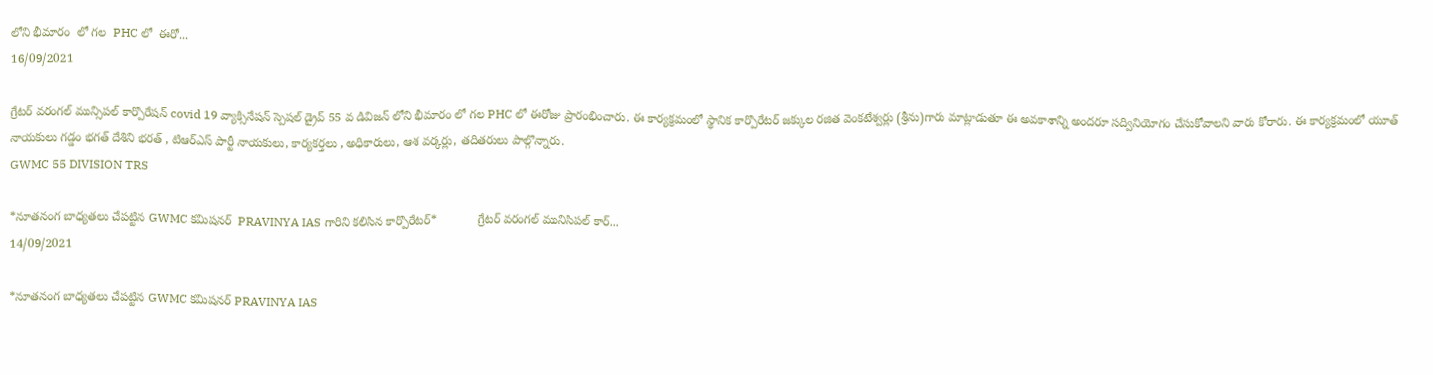లోని భీమారం  లో గల  PHC లో  ఈరో...
16/09/2021

గ్రేటర్ వరంగల్ మున్సిపల్ కార్పొరేషన్ covid 19 వ్యాక్సినేషన్ స్పెషల్ డ్రైవ్ 55 వ డివిజన్ లోని భీమారం లో గల PHC లో ఈరోజు ప్రారంభించారు. ఈ కార్యక్రమంలో స్థానిక కార్పొరేటర్ జక్కుల రజిత వెంకటేశ్వర్లు (శ్రీను)గారు మాట్లాడుతూ ఈ అవకాశాన్ని అందరూ సద్వినియోగం చేసుకోవాలని వారు కోరారు. ఈ కార్యక్రమంలో యూత్ నాయకులు గడ్డం భగత్ దేశిని భరత్ , టిఆర్ఎస్ పార్టీ నాయకులు, కార్యకర్తలు , అధికారులు, ఆశ వర్కర్లు, తదితరులు పాల్గొన్నారు.
GWMC 55 DIVISION TRS

*నూతనంగ బాధ్యతలు చేపట్టిన GWMC కమిషనర్  PRAVINYA IAS గారిని కలిసిన కార్పొరేటర్*            గ్రేటర్ వరంగల్ మునిసిపల్ కార్...
14/09/2021

*నూతనంగ బాధ్యతలు చేపట్టిన GWMC కమిషనర్ PRAVINYA IAS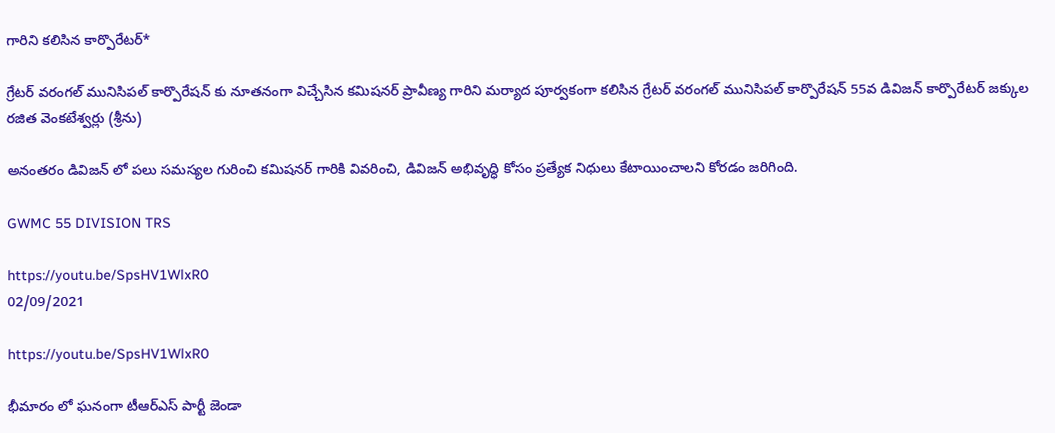గారిని కలిసిన కార్పొరేటర్*

గ్రేటర్ వరంగల్ మునిసిపల్ కార్పొరేషన్ కు నూతనంగా విచ్చేసిన కమిషనర్ ప్రావీణ్య గారిని మర్యాద పూర్వకంగా కలిసిన గ్రేటర్ వరంగల్ మునిసిపల్ కార్పొరేషన్ 55వ డివిజన్ కార్పొరేటర్ జక్కుల రజిత వెంకటేశ్వర్లు (శ్రీను)

అనంతరం డివిజన్ లో పలు సమస్యల గురించి కమిషనర్ గారికి వివరించి, డివిజన్ అభివృద్ధి కోసం ప్రత్యేక నిధులు కేటాయించాలని కోరడం జరిగింది.

GWMC 55 DIVISION TRS

https://youtu.be/SpsHV1WlxR0
02/09/2021

https://youtu.be/SpsHV1WlxR0

భీమారం లో ఘనంగా టీఆర్ఎస్ పార్టీ జెండా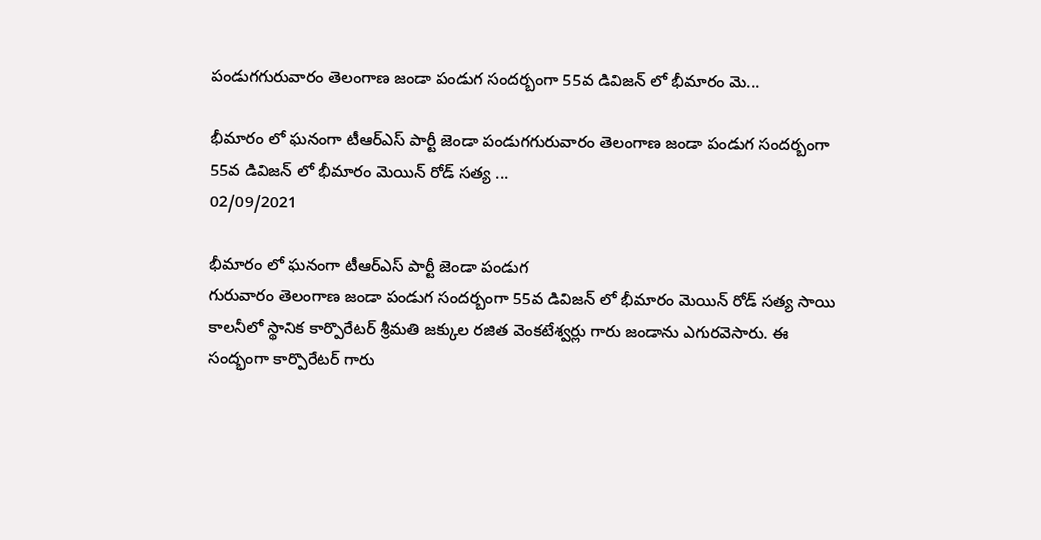పండుగగురువారం తెలంగాణ జండా పండుగ సందర్బంగా 55వ డివిజన్ లో భీమారం మె...

భీమారం లో ఘనంగా టీఆర్ఎస్ పార్టీ జెండా పండుగగురువారం తెలంగాణ జండా పండుగ సందర్బంగా 55వ డివిజన్ లో భీమారం మెయిన్ రోడ్ సత్య ...
02/09/2021

భీమారం లో ఘనంగా టీఆర్ఎస్ పార్టీ జెండా పండుగ
గురువారం తెలంగాణ జండా పండుగ సందర్బంగా 55వ డివిజన్ లో భీమారం మెయిన్ రోడ్ సత్య సాయి కాలనీలో స్థానిక కార్పొరేటర్ శ్రీమతి జక్కుల రజిత వెంకటేశ్వర్లు గారు జండాను ఎగురవెసారు. ఈ సంద్భంగా కార్పొరేటర్ గారు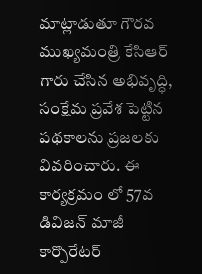మాట్లాడుతూ గౌరవ ముఖ్యమంత్రి కేసిఆర్ గారు చేసిన అభివృద్ధి, సంక్షేమ ప్రవేశ పెట్టిన పథకాలను ప్రజలకు వివరించారు. ఈ కార్యక్రమం లో 57వ డివిజన్ మాజీ కార్పొరేటర్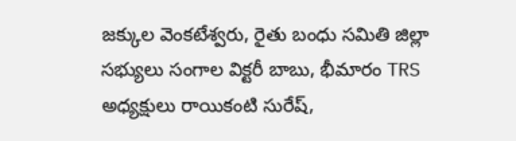జక్కుల వెంకటేశ్వరు, రైతు బంధు సమితి జిల్లా సభ్యులు సంగాల విక్టరీ బాబు, భీమారం TRS అధ్యక్షులు రాయికంటి సురేష్,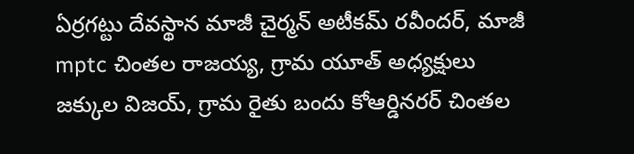ఏర్రగట్టు దేవస్థాన మాజీ చైర్మన్ అటీకమ్ రవీందర్, మాజీ mptc చింతల రాజయ్య, గ్రామ యూత్ అధ్యక్షులు జక్కుల విజయ్, గ్రామ రైతు బందు కోఆర్డినరర్ చింతల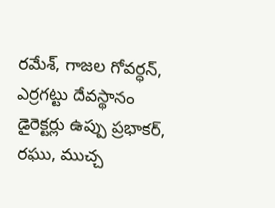రమేశ్, గాజల గోవర్ధన్, ఎర్రగట్టు దేవస్థానం డైరెక్టర్లు ఉప్పు ప్రభాకర్, రఘు, ముచ్చ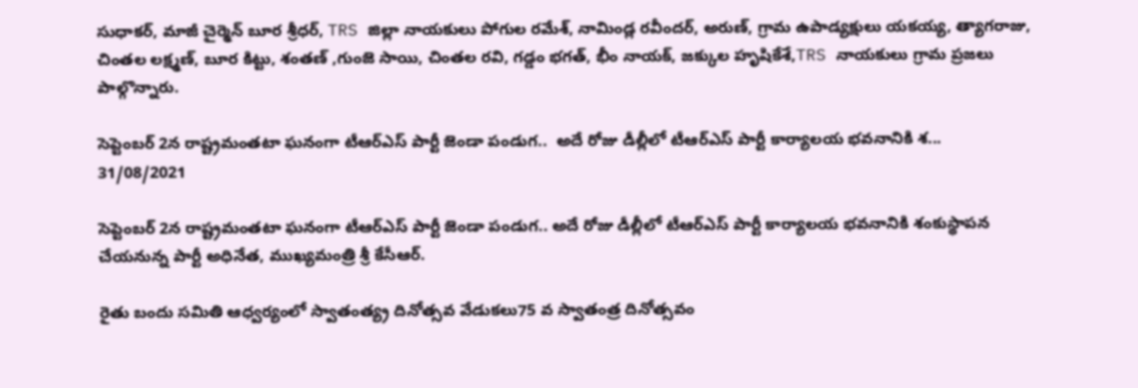సుధాకర్, మాజీ చైర్మెన్ బూర శ్రీధర్, TRS జిల్లా నాయకులు పోగుల రమేశ్, నామిండ్ల రవీందర్, అరుణ్, గ్రామ ఉపాడ్యక్షులు యకయ్య, త్యాగరాజు, చింతల లక్ష్మణ్, బూర కిట్టు, శంతణ్ ,గుంజె సాయి, చింతల రవి, గడ్డం భగత్, భీం నాయక్, జక్కుల హృషికేశే,TRS నాయకులు గ్రామ ప్రజలు పాల్గొన్నారు.

సెప్టెంబర్‌ 2న రాష్ట్రమంతటా ఘనంగా టీఆర్‌ఎస్‌ పార్టీ జెండా పండుగ..  అదే రోజు డీల్లీలో టీఆర్ఎస్ పార్టీ కార్యాలయ భవనానికి శ...
31/08/2021

సెప్టెంబర్‌ 2న రాష్ట్రమంతటా ఘనంగా టీఆర్‌ఎస్‌ పార్టీ జెండా పండుగ.. అదే రోజు డీల్లీలో టీఆర్ఎస్ పార్టీ కార్యాలయ భవనానికి శంకుస్థాప‌న చేయనున్న పార్టీ అధినేత, ముఖ్యమంత్రి శ్రీ కేసీఆర్.

రైతు బందు సమితి ఆధ్వర్యంలో స్వాతంత్య్ర దినోత్సవ వేడుకలు75 వ స్వాతంత్ర దినోత్సవం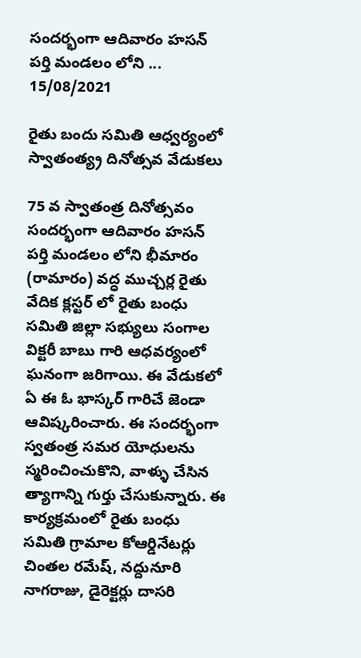సందర్భంగా ఆదివారం హసన్ పర్తి మండలం లోని ...
15/08/2021

రైతు బందు సమితి ఆధ్వర్యంలో స్వాతంత్య్ర దినోత్సవ వేడుకలు

75 వ స్వాతంత్ర దినోత్సవం సందర్భంగా ఆదివారం హసన్ పర్తి మండలం లోని భీమారం (రామారం) వద్ధ ముచ్చర్ల రైతు వేదిక క్లస్టర్ లో రైతు బంధు సమితి జిల్లా సభ్యులు సంగాల విక్టరీ బాబు గారి ఆధవర్యంలో ఘనంగా జరిగాయి. ఈ వేడుకలో ఏ ఈ ఓ భాస్కర్ గారిచే జెండా ఆవిష్కరించారు. ఈ సందర్భంగా స్వతంత్ర సమర యోధులను స్మరించించుకొని, వాళ్ళు చేసిన త్యాగాన్ని గుర్తు చేసుకున్నారు. ఈ కార్యక్రమంలో రైతు బంధు సమితి గ్రామాల కోఆర్డినేటర్లు చింతల రమేష్, నద్దునూరి నాగరాజు, డైరెక్టర్లు దాసరి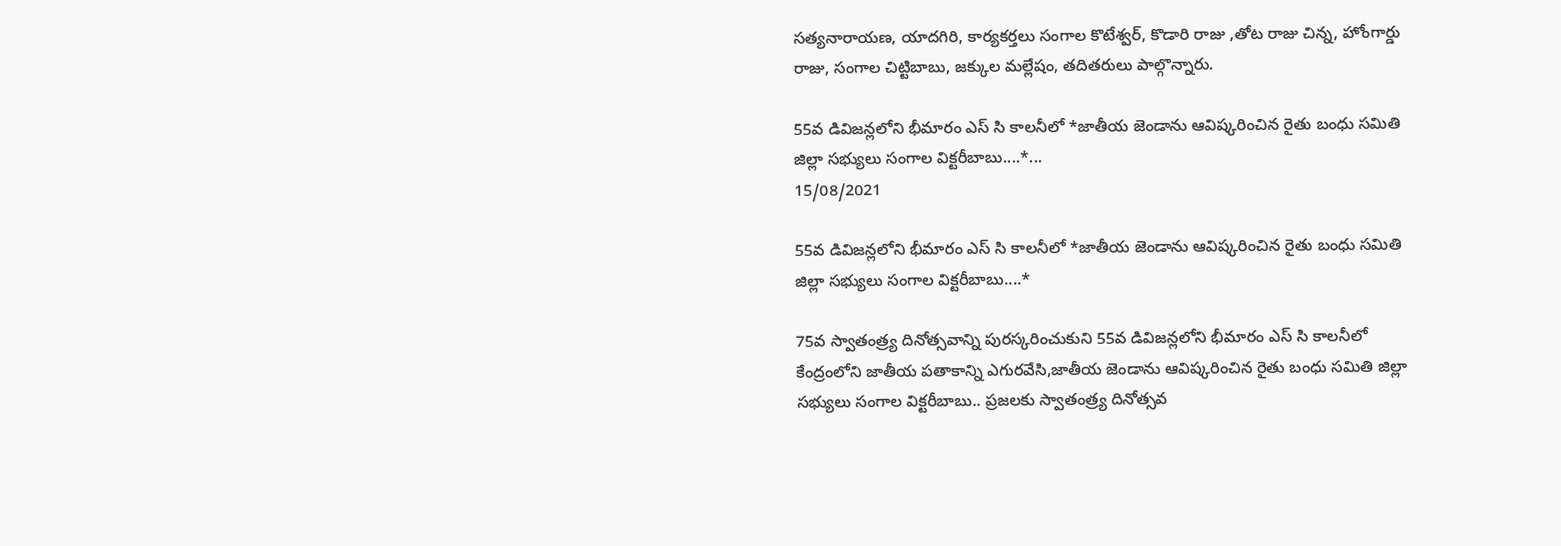సత్యనారాయణ, యాదగిరి, కార్యకర్తలు సంగాల కొటేశ్వర్, కొడారి రాజు ,తోట రాజు చిన్న, హోంగార్డు రాజు, సంగాల చిట్టిబాబు, జక్కుల మల్లేషం, తదితరులు పాల్గొన్నారు.

55వ డివిజన్లలోని భీమారం ఎస్ సి కాలనీలో *జాతీయ జెండాను ఆవిష్కరించిన రైతు బంధు సమితి జిల్లా సభ్యులు సంగాల విక్టరీబాబు....*...
15/08/2021

55వ డివిజన్లలోని భీమారం ఎస్ సి కాలనీలో *జాతీయ జెండాను ఆవిష్కరించిన రైతు బంధు సమితి జిల్లా సభ్యులు సంగాల విక్టరీబాబు....*

75వ స్వాతంత్ర్య దినోత్సవాన్ని పురస్కరించుకుని 55వ డివిజన్లలోని భీమారం ఎస్ సి కాలనీలో కేంద్రంలోని జాతీయ పతాకాన్ని ఎగురవేసి,జాతీయ జెండాను ఆవిష్కరించిన రైతు బంధు సమితి జిల్లా సభ్యులు సంగాల విక్టరీబాబు.. ప్రజలకు స్వాతంత్ర్య దినోత్సవ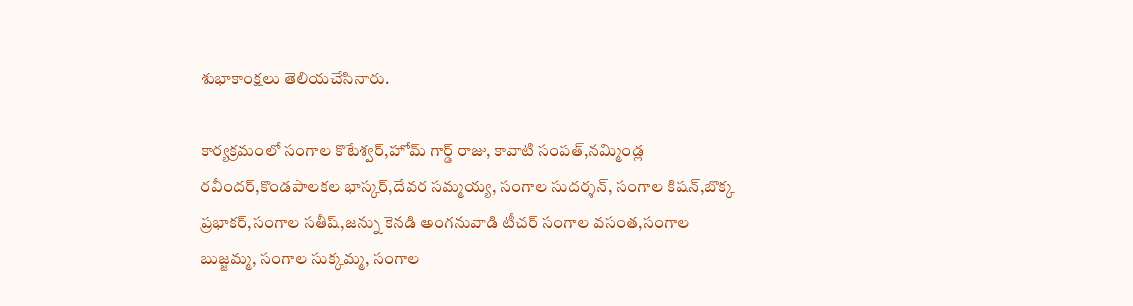శుభాకాంక్షలు తెలియచేసినారు.

కార్యక్రమంలో సంగాల కొటేశ్వర్,హోమ్ గార్డ్ రాజు, కావాటి సంపత్,నమ్మిండ్ల రవీందర్,కొండపాలకల భాస్కర్,దేవర సమ్మయ్య, సంగాల సుదర్శన్, సంగాల కిషన్,బొక్క ప్రభాకర్,సంగాల సతీష్,జన్ను కెనడి అంగనువాడి టీచర్ సంగాల వసంత,సంగాల బుజ్జమ్మ, సంగాల సుక్కమ్మ, సంగాల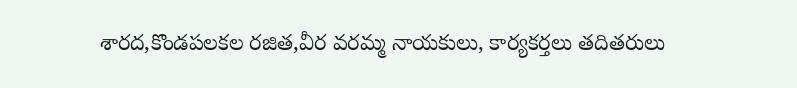శారద,కొండపలకల రజిత,వీర వరమ్మ నాయకులు, కార్యకర్తలు తదితరులు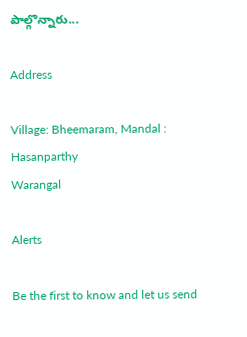పాల్గొన్నారు...

Address

Village: Bheemaram, Mandal : Hasanparthy
Warangal

Alerts

Be the first to know and let us send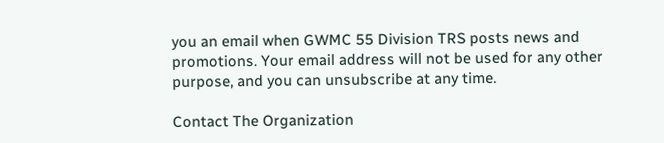you an email when GWMC 55 Division TRS posts news and promotions. Your email address will not be used for any other purpose, and you can unsubscribe at any time.

Contact The Organization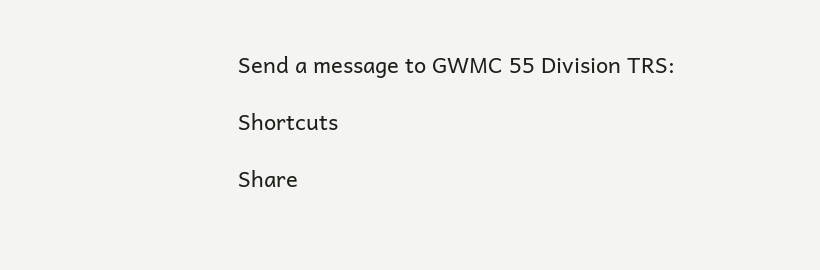Send a message to GWMC 55 Division TRS:

Shortcuts

Share